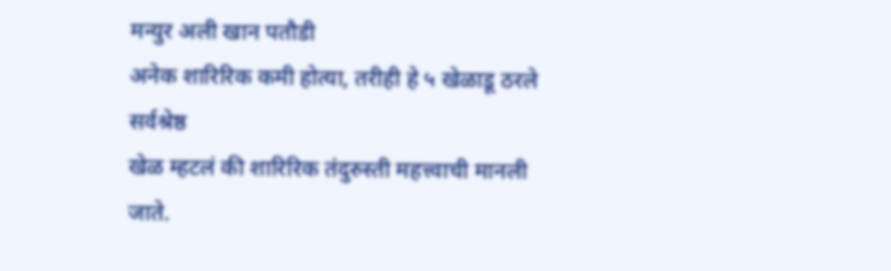मन्युर अली खान पतौडी
अनेक शारिरिक कमी होत्या, तरीही हे ५ खेळाडू ठरले सर्वश्रेष्ठ
खेळ म्हटलं की शारिरिक तंदुरुस्ती महत्त्वाची मानली जाते.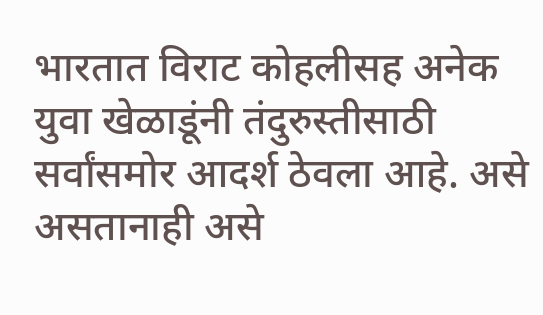भारतात विराट कोहलीसह अनेक युवा खेळाडूंनी तंदुरुस्तीसाठी सर्वांसमोर आदर्श ठेवला आहे. असे असतानाही असे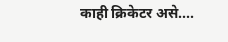काही क्रिकेटर असे....